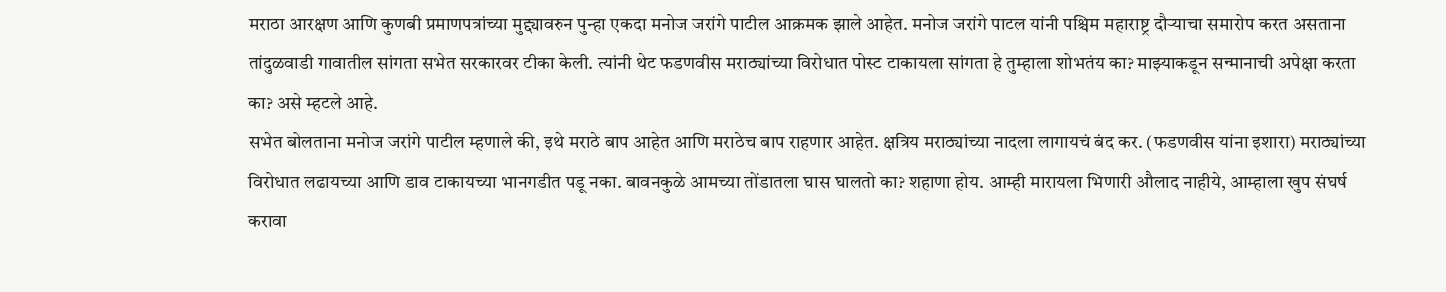मराठा आरक्षण आणि कुणबी प्रमाणपत्रांच्या मुद्द्यावरुन पुन्हा एकदा मनोज जरांगे पाटील आक्रमक झाले आहेत. मनोज जरांगे पाटल यांनी पश्चिम महाराष्ट्र दौऱ्याचा समारोप करत असताना तांदुळवाडी गावातील सांगता सभेत सरकारवर टीका केली. त्यांनी थेट फडणवीस मराठ्यांच्या विरोधात पोस्ट टाकायला सांगता हे तुम्हाला शोभतंय का? माझ्याकडून सन्मानाची अपेक्षा करता का? असे म्हटले आहे.
सभेत बोलताना मनोज जरांगे पाटील म्हणाले की, इथे मराठे बाप आहेत आणि मराठेच बाप राहणार आहेत. क्षत्रिय मराठ्यांच्या नादला लागायचं बंद कर. (फडणवीस यांना इशारा) मराठ्यांच्या विरोधात लढायच्या आणि डाव टाकायच्या भानगडीत पडू नका. बावनकुळे आमच्या तोंडातला घास घालतो का? शहाणा होय. आम्ही मारायला भिणारी औलाद नाहीये, आम्हाला खुप संघर्ष करावा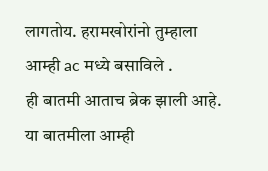लागतोय. हरामखोरांनो तुम्हाला आम्ही ac मध्ये बसाविले .
ही बातमी आताच ब्रेक झाली आहे. या बातमीला आम्ही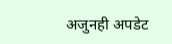अजुनही अपडेट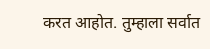करत आहोत. तुम्हाला सर्वात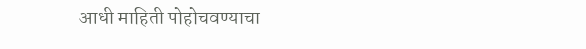आधी माहिती पोहोचवण्याचा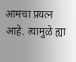आमचा प्रयत्न आहे. त्यामुळे ह्या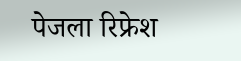पेजला रिफ्रेश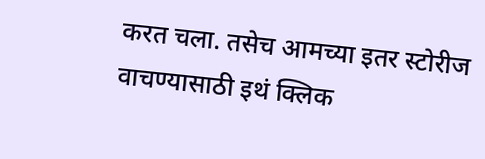करत चला. तसेच आमच्या इतर स्टोरीज वाचण्यासाठी इथं क्लिक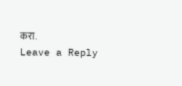करा.
Leave a Reply